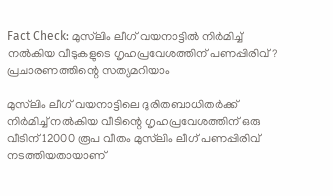Fact Check: മുസ്‍ലിം ലീഗ് വയനാട്ടില്‍ നിര്‍മിച്ച് നല്‍കിയ വീടുകളുടെ ഗൃഹപ്രവേശത്തിന് പണപ്പിരിവ്? പ്രചാരണത്തിന്റെ സത്യമറിയാം

മുസ്‍ലിം ലീഗ് വയനാട്ടിലെ ദുരിതബാധിതര്‍ക്ക് നിര്‍മിച്ച് നല്‍കിയ വീടിന്റെ ഗൃഹപ്രവേശത്തിന് ഒരു വീടിന് 12000 രൂപ വീതം മുസ്‍ലിം ലീഗ് പണപ്പിരിവ് നടത്തിയതായാണ്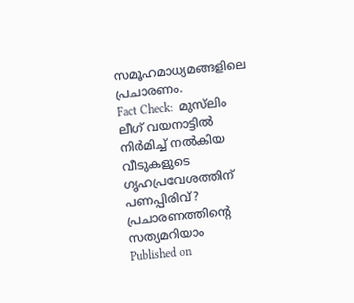സമൂഹമാധ്യമങ്ങളിലെ പ്രചാരണം.
Fact Check:  മുസ്‍ലിം ലീഗ് വയനാട്ടില്‍ നിര്‍മിച്ച് നല്‍കിയ വീടുകളുടെ ഗൃഹപ്രവേശത്തിന് പണപ്പിരിവ്? പ്രചാരണത്തിന്റെ സത്യമറിയാം
Published on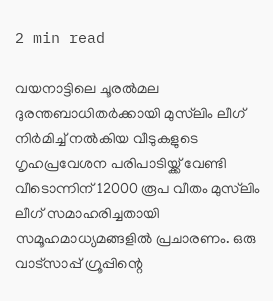2 min read

വയനാട്ടിലെ ചൂരല്‍മല ദുരന്തബാധിതര്‍ക്കായി മുസ്‍ലിം ലീഗ്  നിര്‍മിച്ച് നല്‍കിയ വീടുകളുടെ ഗൃഹപ്രവേശന പരിപാടിയ്ക്ക് വേണ്ടി വീടൊന്നിന് 12000 രൂപ വീതം മുസ്‍ലിം ലീഗ് സമാഹരിച്ചതായി സമൂഹമാധ്യമങ്ങളില്‍ പ്രചാരണം. ഒരു വാട്സാപ്പ് ഗ്രൂപ്പിന്റെ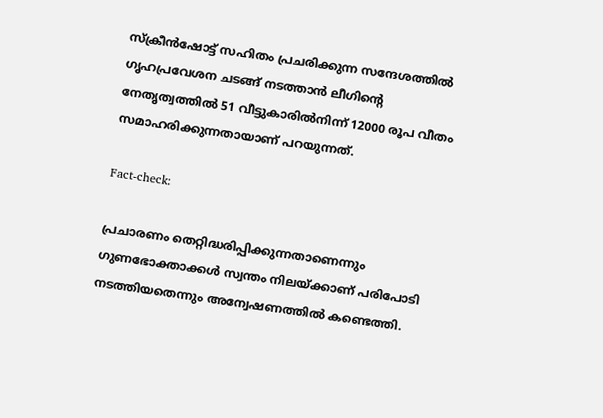സ്ക്രീന്‍ഷോട്ട് സഹിതം പ്രചരിക്കുന്ന സന്ദേശത്തില്‍ ഗൃഹപ്രവേശന ചടങ്ങ് നടത്താന്‍ ലീഗിന്റെ നേതൃത്വത്തില്‍ 51 വീട്ടുകാരില്‍നിന്ന് 12000 രൂപ വീതം സമാഹരിക്കുന്നതായാണ് പറയുന്നത്.

Fact-check:

പ്രചാരണം തെറ്റിദ്ധരിപ്പിക്കുന്നതാണെന്നും ഗുണഭോക്താക്കള്‍ സ്വന്തം നിലയ്ക്കാണ് പരിപോടി നടത്തിയതെന്നും അന്വേഷണത്തില്‍ കണ്ടെത്തി.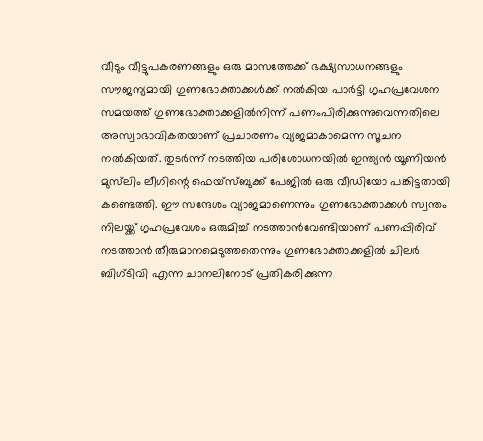വീടും വീട്ടുപകരണങ്ങളും ഒരു മാസത്തേക്ക് ഭക്ഷ്യസാധനങ്ങളും സൗജന്യമായി ഗുണഭോക്താക്കള്‍ക്ക് നല്‍കിയ പാര്‍ട്ടി ഗൃഹപ്രവേശന സമയത്ത് ഗുണഭോക്താക്കളില്‍നിന്ന് പണംപിരിക്കുന്നുവെന്നതിലെ അസ്വാഭാവികതയാണ് പ്രചാരണം വ്യജമാകാമെന്ന സൂചന നല്‍കിയത്. തുടര്‍ന്ന് നടത്തിയ പരിശോധനയില്‍ ഇന്ത്യന്‍ യൂണിയന്‍ മുസ്‍ലിം ലീഗിന്റെ ഫെയ്സ്ബുക്ക് പേജില്‍ ഒരു വീഡിയോ പങ്കിട്ടതായി കണ്ടെത്തി. ഈ സന്ദേശം വ്യാജമാണെന്നും ഗുണഭോക്താക്കള്‍ സ്വന്തം നിലയ്ക്ക് ഗൃഹപ്രവേശം ഒരുമിച്ച് നടത്താന്‍വേണ്ടിയാണ് പണപ്പിരിവ് നടത്താന്‍ തീരുമാനമെടുത്തതെന്നും ഗുണഭോക്താക്കളില്‍ ചിലര്‍ ബിഗ്‍ടിവി എന്ന ചാനലിനോട് പ്രതികരിക്കുന്ന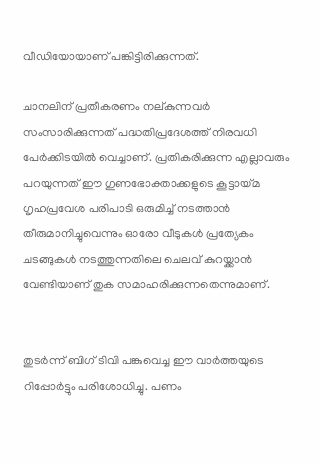വീഡിയോയാണ് പങ്കിട്ടിരിക്കുന്നത്.

ചാനലിന് പ്രതീകരണം നല്കുന്നവര്‍ സംസാരിക്കുന്നത് പദ്ധതിപ്രദേശത്ത് നിരവധി പേര്‍ക്കിടയില്‍ വെച്ചാണ്. പ്രതികരിക്കുന്ന എല്ലാവരും പറയുന്നത് ഈ ഗുണഭോക്താക്കളുടെ കൂട്ടായ്മ ഗൃഹപ്രവേശ പരിപാടി ഒരുമിച്ച് നടത്താന്‍ തീരുമാനിച്ചുവെന്നും ഓരോ വീടുകള്‍ പ്രത്യേകം  ചടങ്ങുകള്‍ നടത്തുന്നതിലെ ചെലവ് കുറയ്ക്കാന്‍ വേണ്ടിയാണ് തുക സമാഹരിക്കുന്നതെന്നുമാണ്.


തുടര്‍ന്ന് ബിഗ് ടിവി പങ്കുവെച്ച ഈ വാര്‍ത്തയുടെ റിപ്പോര്‍ട്ടും പരിശോധിച്ചു. പണം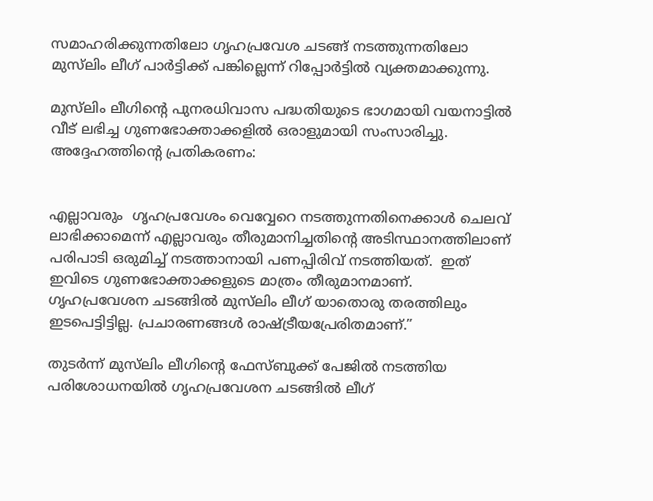സമാഹരിക്കുന്നതിലോ ഗൃഹപ്രവേശ ചടങ്ങ് നടത്തുന്നതിലോ മുസ്‍ലിം ലീഗ് പാര്‍ട്ടിക്ക് പങ്കില്ലെന്ന് റിപ്പോര്‍ട്ടില്‍ വ്യക്തമാക്കുന്നു.

മുസ്‍ലിം ലീഗിന്റെ പുനരധിവാസ പദ്ധതിയുടെ ഭാഗമായി വയനാട്ടില്‍ വീട് ലഭിച്ച ഗുണഭോക്താക്കളില്‍ ഒരാളുമായി സംസാരിച്ചു. അദ്ദേഹത്തിന്റെ പ്രതികരണം:


എല്ലാവരും  ഗൃഹപ്രവേശം വെവ്വേറെ നടത്തുന്നതിനെക്കാള്‍ ചെലവ് ലാഭിക്കാമെന്ന് എല്ലാവരും തീരുമാനിച്ചതിന്റെ അടിസ്ഥാനത്തിലാണ് പരിപാടി ഒരുമിച്ച് നടത്താനായി പണപ്പിരിവ് നടത്തിയത്.  ഇത് ഇവിടെ ഗുണഭോക്താക്കളുടെ മാത്രം തീരുമാനമാണ്. ഗൃഹപ്രവേശന ചടങ്ങില്‍ മുസ‍്ലിം ലീഗ് യാതൊരു തരത്തിലും ഇടപെട്ടിട്ടില്ല. പ്രചാരണങ്ങള്‍ രാഷ്ട്രീയപ്രേരിതമാണ്.”

തുടര്‍ന്ന് മുസ്‍ലിം ലീഗിന്റെ ഫേസ്ബുക്ക് പേജില്‍ നടത്തിയ പരിശോധനയില്‍ ഗൃഹപ്രവേശന ചടങ്ങില്‍ ലീഗ്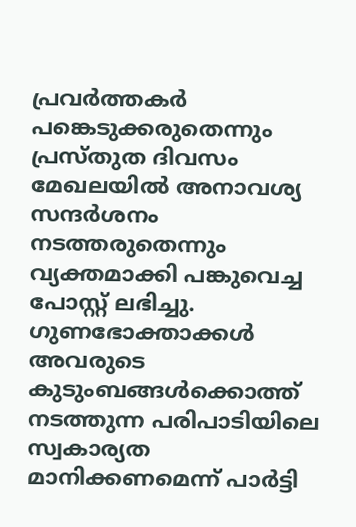പ്രവര്‍ത്തകര്‍ പങ്കെടുക്കരുതെന്നും പ്രസ്തുത ദിവസം മേഖലയില്‍ അനാവശ്യ സന്ദര്‍ശനം നടത്തരുതെന്നും വ്യക്തമാക്കി പങ്കുവെച്ച പോസ്റ്റ് ലഭിച്ചു.  ഗുണഭോക്താക്കള്‍ അവരുടെ കുടുംബങ്ങള്‍ക്കൊത്ത് നടത്തുന്ന പരിപാടിയിലെ സ്വകാര്യത മാനിക്കണമെന്ന് പാര്‍ട്ടി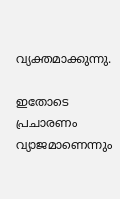വ്യക്തമാക്കുന്നു.

ഇതോടെ പ്രചാരണം വ്യാജമാണെന്നും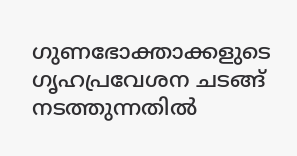ഗുണഭോക്താക്കളുടെ ഗൃഹപ്രവേശന ചടങ്ങ് നടത്തുന്നതില്‍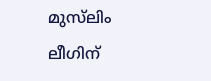മുസ്‍ലിം ലീഗിന്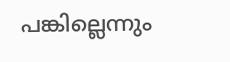പങ്കില്ലെന്നും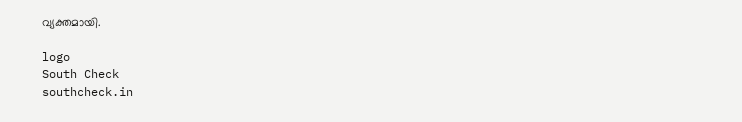വ്യക്തമായി.

logo
South Check
southcheck.in